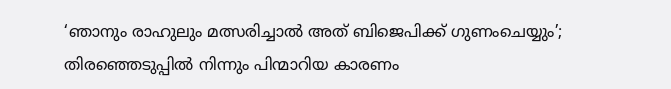‘ഞാനും രാഹുലും മത്സരിച്ചാല്‍ അത് ബിജെപിക്ക് ഗുണംചെയ്യും’; തിരഞ്ഞെടുപ്പില്‍ നിന്നും പിന്മാറിയ കാരണം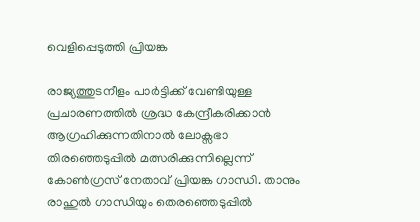വെളിപ്പെടുത്തി പ്രിയങ്ക

രാജ്യത്തുടനീളം പാര്‍ട്ടിക്ക് വേണ്ടിയുള്ള പ്രചാരണത്തില്‍ ശ്രദ്ധ കേന്ദ്രീകരിക്കാന്‍ ആഗ്രഹിക്കുന്നതിനാല്‍ ലോക്സഭാ തിരഞ്ഞെടുപ്പില്‍ മത്സരിക്കുന്നില്ലെന്ന് കോണ്‍ഗ്രസ് നേതാവ് പ്രിയങ്ക ഗാന്ധി. താനും രാഹുല്‍ ഗാന്ധിയും തെരഞ്ഞെടുപ്പില്‍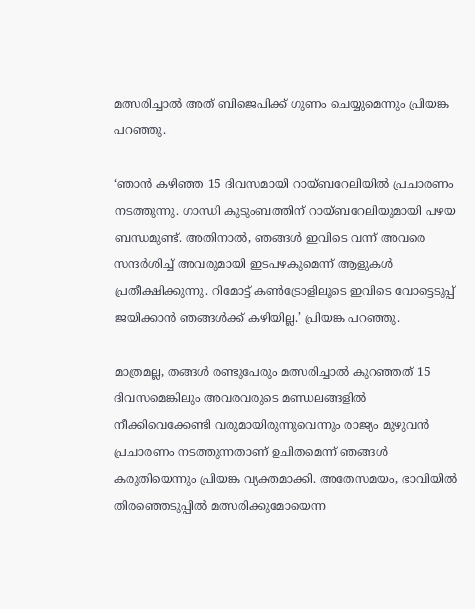മത്സരിച്ചാല്‍ അത് ബിജെപിക്ക് ഗുണം ചെയ്യുമെന്നും പ്രിയങ്ക പറഞ്ഞു.

‘ഞാന്‍ കഴിഞ്ഞ 15 ദിവസമായി റായ്ബറേലിയില്‍ പ്രചാരണം നടത്തുന്നു. ഗാന്ധി കുടുംബത്തിന് റായ്ബറേലിയുമായി പഴയ ബന്ധമുണ്ട്. അതിനാല്‍, ഞങ്ങള്‍ ഇവിടെ വന്ന് അവരെ സന്ദര്‍ശിച്ച് അവരുമായി ഇടപഴകുമെന്ന് ആളുകള്‍ പ്രതീക്ഷിക്കുന്നു. റിമോട്ട് കണ്‍ട്രോളിലൂടെ ഇവിടെ വോട്ടെടുപ്പ് ജയിക്കാന്‍ ഞങ്ങള്‍ക്ക് കഴിയില്ല.’ പ്രിയങ്ക പറഞ്ഞു.

മാത്രമല്ല, തങ്ങള്‍ രണ്ടുപേരും മത്സരിച്ചാല്‍ കുറഞ്ഞത് 15 ദിവസമെങ്കിലും അവരവരുടെ മണ്ഡലങ്ങളില്‍ നീക്കിവെക്കേണ്ടി വരുമായിരുന്നുവെന്നും രാജ്യം മുഴുവന്‍ പ്രചാരണം നടത്തുന്നതാണ് ഉചിതമെന്ന് ഞങ്ങള്‍ കരുതിയെന്നും പ്രിയങ്ക വ്യക്തമാക്കി. അതേസമയം, ഭാവിയില്‍ തിരഞ്ഞെടുപ്പില്‍ മത്സരിക്കുമോയെന്ന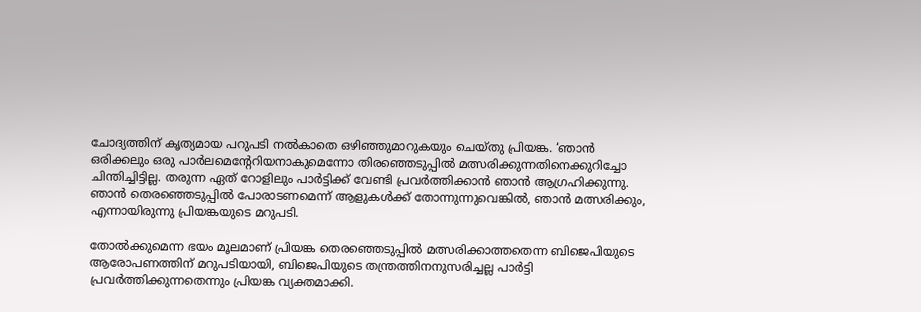ചോദ്യത്തിന് കൃത്യമായ പറുപടി നല്‍കാതെ ഒഴിഞ്ഞുമാറുകയും ചെയ്തു പ്രിയങ്ക. ‘ഞാന്‍ ഒരിക്കലും ഒരു പാര്‍ലമെന്റേറിയനാകുമെന്നോ തിരഞ്ഞെടുപ്പില്‍ മത്സരിക്കുന്നതിനെക്കുറിച്ചോ ചിന്തിച്ചിട്ടില്ല. തരുന്ന ഏത് റോളിലും പാര്‍ട്ടിക്ക് വേണ്ടി പ്രവര്‍ത്തിക്കാന്‍ ഞാന്‍ ആഗ്രഹിക്കുന്നു. ഞാന്‍ തെരഞ്ഞെടുപ്പില്‍ പോരാടണമെന്ന് ആളുകള്‍ക്ക് തോന്നുന്നുവെങ്കില്‍, ഞാന്‍ മത്സരിക്കും, എന്നായിരുന്നു പ്രിയങ്കയുടെ മറുപടി.

തോല്‍ക്കുമെന്ന ഭയം മൂലമാണ് പ്രിയങ്ക തെരഞ്ഞെടുപ്പില്‍ മത്സരിക്കാത്തതെന്ന ബിജെപിയുടെ ആരോപണത്തിന് മറുപടിയായി, ബിജെപിയുടെ തന്ത്രത്തിനനുസരിച്ചല്ല പാര്‍ട്ടി പ്രവര്‍ത്തിക്കുന്നതെന്നും പ്രിയങ്ക വ്യക്തമാക്കി.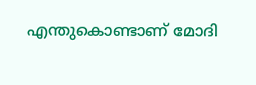എന്തുകൊണ്ടാണ് മോദി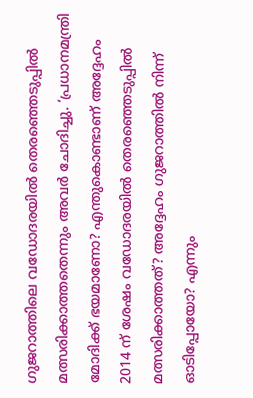ഗുജറാത്തിലെ വഡോദരയില്‍ തെരഞ്ഞെടുപ്പില്‍ മത്സരിക്കാത്തതെന്നും അവര്‍ ചോദിച്ചു. ‘പ്രധാനമന്ത്രി മോദിക്ക് ഭയമാണോ? എന്തുകൊണ്ടാണ് അദ്ദേഹം 2014 ന് ശേഷം വഡോദരയില്‍ തെരഞ്ഞെടുപ്പില്‍ മത്സരിക്കാത്തത്? അദ്ദേഹം ഗുജറാത്തില്‍ നിന്ന് ഓടിപ്പോയോ? എന്നും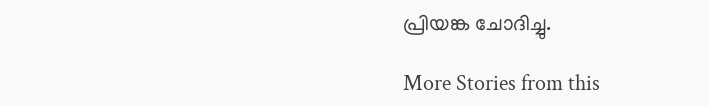പ്രിയങ്ക ചോദിച്ചു.

More Stories from this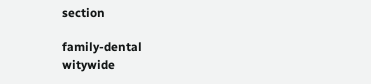section

family-dental
witywide